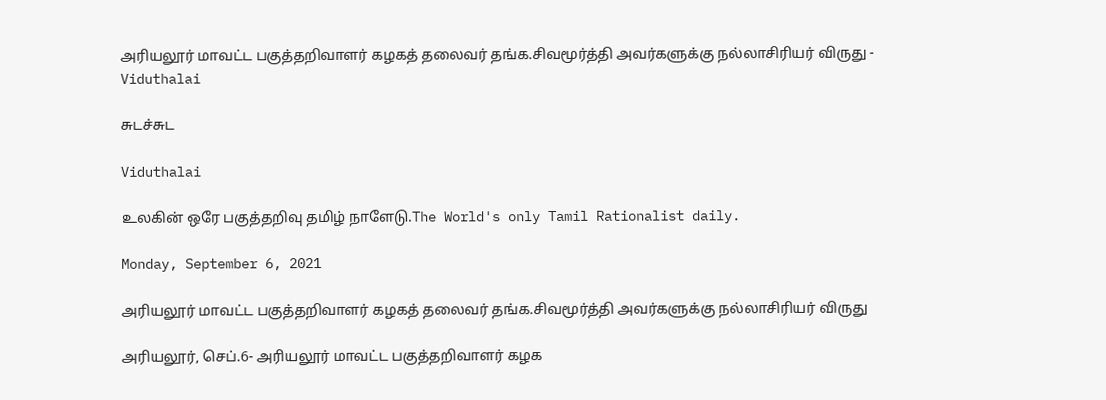அரியலூர் மாவட்ட பகுத்தறிவாளர் கழகத் தலைவர் தங்க.சிவமூர்த்தி அவர்களுக்கு நல்லாசிரியர் விருது - Viduthalai

சுடச்சுட

Viduthalai

உலகின் ஒரே பகுத்தறிவு தமிழ் நாளேடு.The World's only Tamil Rationalist daily.

Monday, September 6, 2021

அரியலூர் மாவட்ட பகுத்தறிவாளர் கழகத் தலைவர் தங்க.சிவமூர்த்தி அவர்களுக்கு நல்லாசிரியர் விருது

அரியலூர், செப்.6- அரியலூர் மாவட்ட பகுத்தறிவாளர் கழக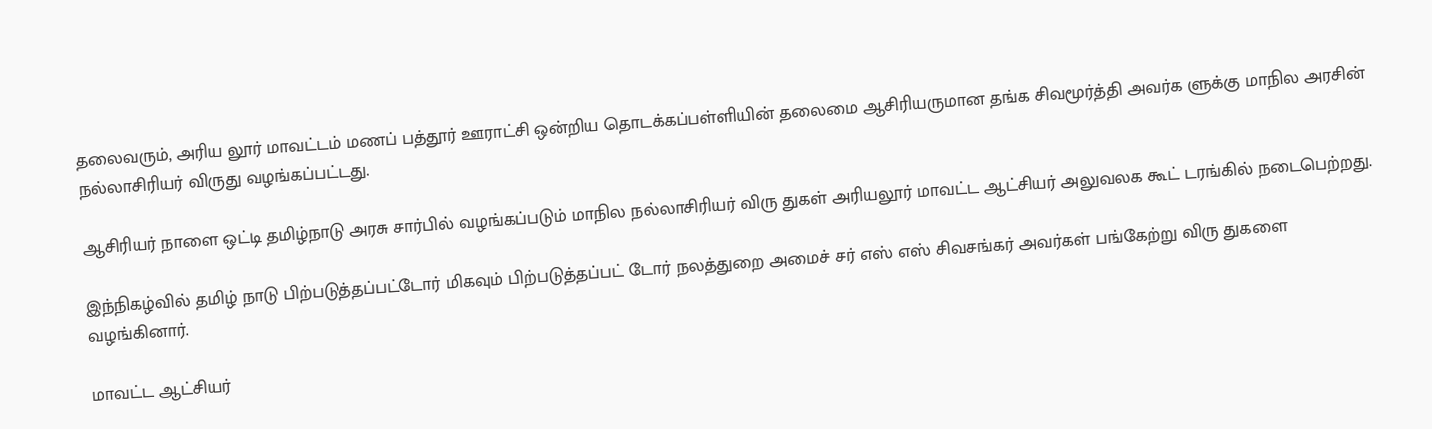தலைவரும், அரிய லூர் மாவட்டம் மணப் பத்தூர் ஊராட்சி ஒன்றிய தொடக்கப்பள்ளியின் தலைமை ஆசிரியருமான தங்க சிவமூர்த்தி அவர்க ளுக்கு மாநில அரசின் நல்லாசிரியர் விருது வழங்கப்பட்டது.

ஆசிரியர் நாளை ஒட்டி தமிழ்நாடு அரசு சார்பில் வழங்கப்படும் மாநில நல்லாசிரியர் விரு துகள் அரியலூர் மாவட்ட ஆட்சியர் அலுவலக கூட் டரங்கில் நடைபெற்றது.

இந்நிகழ்வில் தமிழ் நாடு பிற்படுத்தப்பட்டோர் மிகவும் பிற்படுத்தப்பட் டோர் நலத்துறை அமைச் சர் எஸ் எஸ் சிவசங்கர் அவர்கள் பங்கேற்று விரு துகளை வழங்கினார்.

மாவட்ட ஆட்சியர்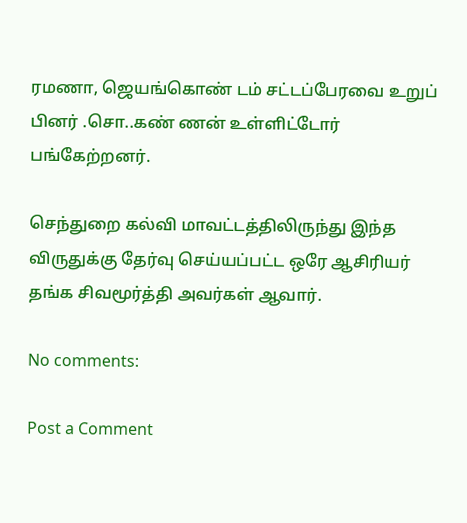ரமணா, ஜெயங்கொண் டம் சட்டப்பேரவை உறுப் பினர் .சொ..கண் ணன் உள்ளிட்டோர் பங்கேற்றனர்.

செந்துறை கல்வி மாவட்டத்திலிருந்து இந்த விருதுக்கு தேர்வு செய்யப்பட்ட ஒரே ஆசிரியர்  தங்க சிவமூர்த்தி அவர்கள் ஆவார்.

No comments:

Post a Comment